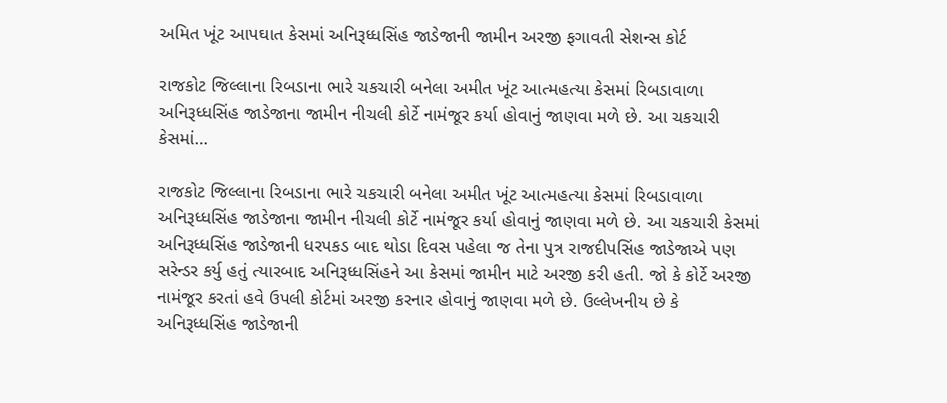અમિત ખૂંટ આપઘાત કેસમાં અનિરૂધ્ધસિંહ જાડેજાની જામીન અરજી ફગાવતી સેશન્સ કોર્ટ

રાજકોટ જિલ્લાના રિબડાના ભારે ચકચારી બનેલા અમીત ખૂંટ આત્મહત્યા કેસમાં રિબડાવાળા અનિરૂધ્ધસિંહ જાડેજાના જામીન નીચલી કોર્ટે નામંજૂર કર્યા હોવાનું જાણવા મળે છે. આ ચકચારી કેસમાં…

રાજકોટ જિલ્લાના રિબડાના ભારે ચકચારી બનેલા અમીત ખૂંટ આત્મહત્યા કેસમાં રિબડાવાળા અનિરૂધ્ધસિંહ જાડેજાના જામીન નીચલી કોર્ટે નામંજૂર કર્યા હોવાનું જાણવા મળે છે. આ ચકચારી કેસમાં અનિરૂધ્ધસિંહ જાડેજાની ધરપકડ બાદ થોડા દિવસ પહેલા જ તેના પુત્ર રાજદીપસિંહ જાડેજાએ પણ સરેન્ડર કર્યુ હતું ત્યારબાદ અનિરૂધ્ધસિંહને આ કેસમાં જામીન માટે અરજી કરી હતી. જો કે કોર્ટે અરજી નામંજૂર કરતાં હવે ઉપલી કોર્ટમાં અરજી કરનાર હોવાનું જાણવા મળે છે. ઉલ્લેખનીય છે કે અનિરૂધ્ધસિંહ જાડેજાની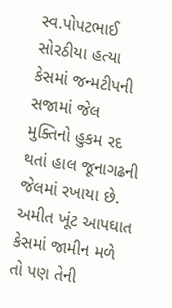સ્વ.પોપટભાઈ સોરઠીયા હત્યા કેસમાં જન્મટીપની સજામાં જેલ મુક્તિનો હુકમ રદ થતાં હાલ જૂનાગઢની જેલમાં રખાયા છે. અમીત ખૂંટ આપઘાત કેસમાં જામીન મળે તો પણ તેની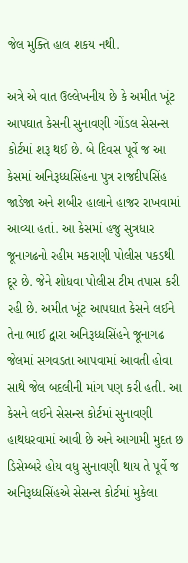જેલ મુક્તિ હાલ શકય નથી.

અત્રે એ વાત ઉલ્લેખનીય છે કે અમીત ખૂંટ આપઘાત કેસની સુનાવણી ગોંડલ સેસન્સ કોર્ટમાં શરૂ થઈ છે. બે દિવસ પૂર્વે જ આ કેસમાં અનિરૂધ્ધસિંહના પુત્ર રાજદીપસિંહ જાડેજા અને શબીર હાલાને હાજર રાખવામાં આવ્યા હતાં. આ કેસમાં હજુ સુત્રધાર જૂનાગઢનો રહીમ મકરાણી પોલીસ પકડથી દૂર છે. જેને શોધવા પોલીસ ટીમ તપાસ કરી રહી છે. અમીત ખૂંટ આપઘાત કેસને લઈને તેના ભાઈ દ્વારા અનિરૂધ્ધસિંહને જૂનાગઢ જેલમાં સગવડતા આપવામાં આવતી હોવા સાથે જેલ બદલીની માંગ પણ કરી હતી. આ કેસને લઈને સેસન્સ કોર્ટમાં સુનાવણી હાથધરવામાં આવી છે અને આગામી મુદત છ ડિસેમ્બરે હોય વધુ સુનાવણી થાય તે પૂર્વે જ અનિરૂધ્ધસિંહએ સેસન્સ કોર્ટમાં મુકેલા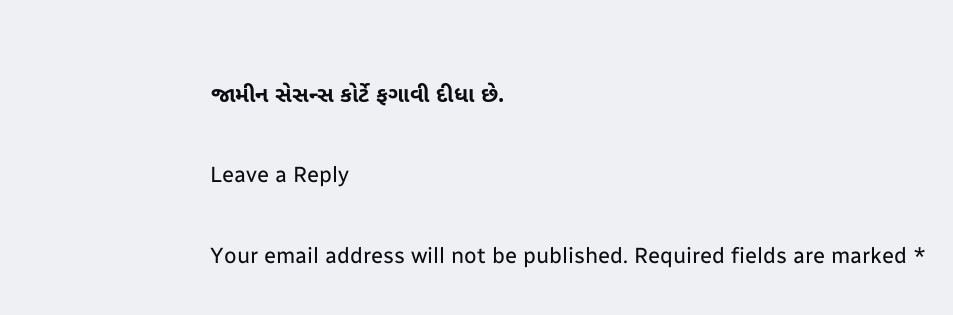જામીન સેસન્સ કોર્ટે ફગાવી દીધા છે.

Leave a Reply

Your email address will not be published. Required fields are marked *